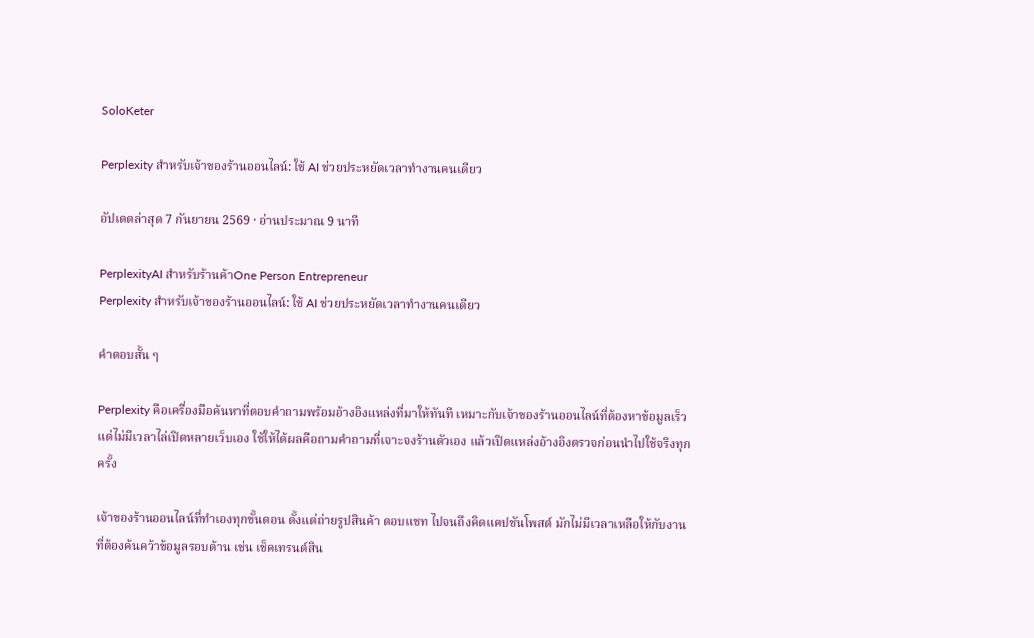SoloKeter

Perplexity สำหรับเจ้าของร้านออนไลน์: ใช้ AI ช่วยประหยัดเวลาทำงานคนเดียว

อัปเดตล่าสุด 7 กันยายน 2569 · อ่านประมาณ 9 นาที

PerplexityAI สำหรับร้านค้าOne Person Entrepreneur
Perplexity สำหรับเจ้าของร้านออนไลน์: ใช้ AI ช่วยประหยัดเวลาทำงานคนเดียว

คำตอบสั้น ๆ

Perplexity คือเครื่องมือค้นหาที่ตอบคำถามพร้อมอ้างอิงแหล่งที่มาให้ทันที เหมาะกับเจ้าของร้านออนไลน์ที่ต้องหาข้อมูลเร็วแต่ไม่มีเวลาไล่เปิดหลายเว็บเอง ใช้ให้ได้ผลคือถามคำถามที่เจาะจงร้านตัวเอง แล้วเปิดแหล่งอ้างอิงตรวจก่อนนำไปใช้จริงทุกครั้ง

เจ้าของร้านออนไลน์ที่ทำเองทุกขั้นตอน ตั้งแต่ถ่ายรูปสินค้า ตอบแชท ไปจนถึงคิดแคปชันโพสต์ มักไม่มีเวลาเหลือให้กับงานที่ต้องค้นคว้าข้อมูลรอบด้าน เช่น เช็คเทรนด์สิน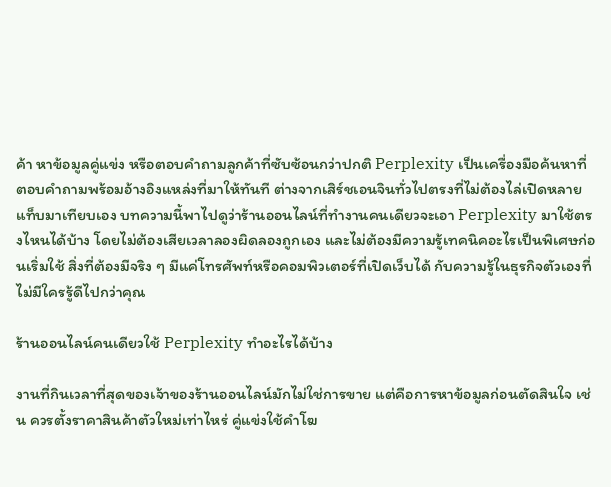ค้า หาข้อมูลคู่แข่ง หรือตอบคำถามลูกค้าที่ซับซ้อนกว่าปกติ Perplexity เป็นเครื่องมือค้นหาที่ตอบคำถามพร้อมอ้างอิงแหล่งที่มาให้ทันที ต่างจากเสิร์ชเอนจินทั่วไปตรงที่ไม่ต้องไล่เปิดหลายแท็บมาเทียบเอง บทความนี้พาไปดูว่าร้านออนไลน์ที่ทำงานคนเดียวจะเอา Perplexity มาใช้ตรงไหนได้บ้าง โดยไม่ต้องเสียเวลาลองผิดลองถูกเอง และไม่ต้องมีความรู้เทคนิคอะไรเป็นพิเศษก่อนเริ่มใช้ สิ่งที่ต้องมีจริง ๆ มีแค่โทรศัพท์หรือคอมพิวเตอร์ที่เปิดเว็บได้ กับความรู้ในธุรกิจตัวเองที่ไม่มีใครรู้ดีไปกว่าคุณ

ร้านออนไลน์คนเดียวใช้ Perplexity ทำอะไรได้บ้าง

งานที่กินเวลาที่สุดของเจ้าของร้านออนไลน์มักไม่ใช่การขาย แต่คือการหาข้อมูลก่อนตัดสินใจ เช่น ควรตั้งราคาสินค้าตัวใหม่เท่าไหร่ คู่แข่งใช้คำโฆ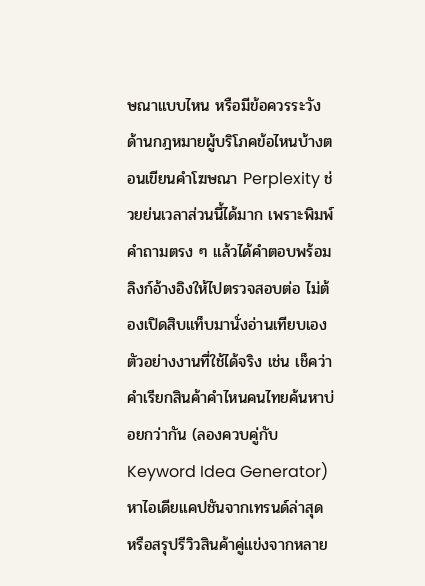ษณาแบบไหน หรือมีข้อควรระวังด้านกฎหมายผู้บริโภคข้อไหนบ้างตอนเขียนคำโฆษณา Perplexity ช่วยย่นเวลาส่วนนี้ได้มาก เพราะพิมพ์คำถามตรง ๆ แล้วได้คำตอบพร้อมลิงก์อ้างอิงให้ไปตรวจสอบต่อ ไม่ต้องเปิดสิบแท็บมานั่งอ่านเทียบเอง ตัวอย่างงานที่ใช้ได้จริง เช่น เช็คว่าคำเรียกสินค้าคำไหนคนไทยค้นหาบ่อยกว่ากัน (ลองควบคู่กับ Keyword Idea Generator) หาไอเดียแคปชันจากเทรนด์ล่าสุด หรือสรุปรีวิวสินค้าคู่แข่งจากหลาย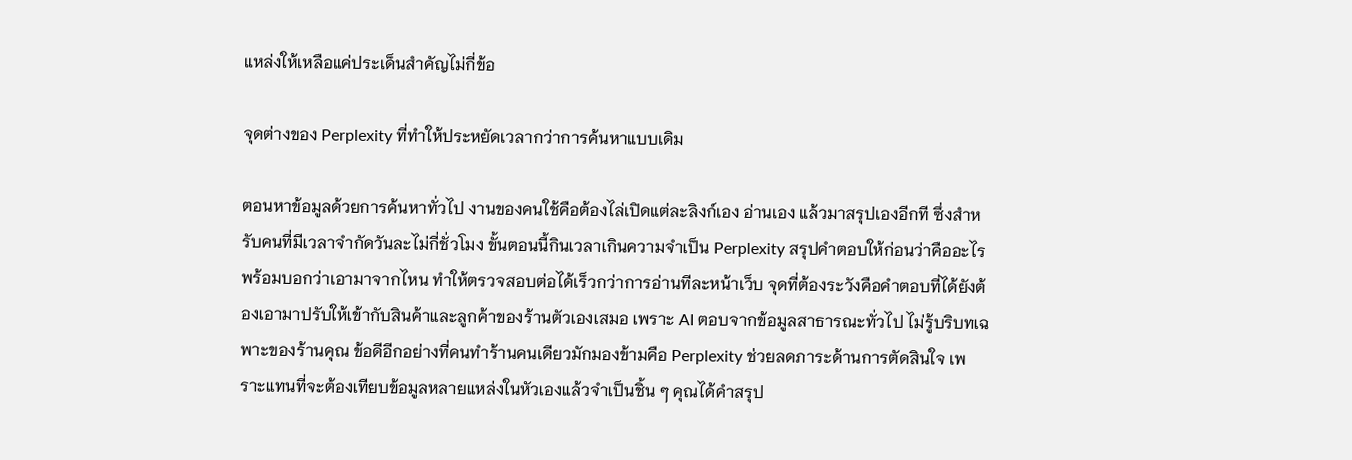แหล่งให้เหลือแค่ประเด็นสำคัญไม่กี่ข้อ

จุดต่างของ Perplexity ที่ทำให้ประหยัดเวลากว่าการค้นหาแบบเดิม

ตอนหาข้อมูลด้วยการค้นหาทั่วไป งานของคนใช้คือต้องไล่เปิดแต่ละลิงก์เอง อ่านเอง แล้วมาสรุปเองอีกที ซึ่งสำหรับคนที่มีเวลาจำกัดวันละไม่กี่ชั่วโมง ขั้นตอนนี้กินเวลาเกินความจำเป็น Perplexity สรุปคำตอบให้ก่อนว่าคืออะไร พร้อมบอกว่าเอามาจากไหน ทำให้ตรวจสอบต่อได้เร็วกว่าการอ่านทีละหน้าเว็บ จุดที่ต้องระวังคือคำตอบที่ได้ยังต้องเอามาปรับให้เข้ากับสินค้าและลูกค้าของร้านตัวเองเสมอ เพราะ AI ตอบจากข้อมูลสาธารณะทั่วไป ไม่รู้บริบทเฉพาะของร้านคุณ ข้อดีอีกอย่างที่คนทำร้านคนเดียวมักมองข้ามคือ Perplexity ช่วยลดภาระด้านการตัดสินใจ เพราะแทนที่จะต้องเทียบข้อมูลหลายแหล่งในหัวเองแล้วจำเป็นชิ้น ๆ คุณได้คำสรุป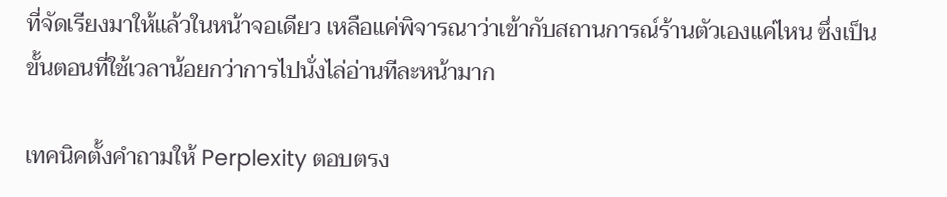ที่จัดเรียงมาให้แล้วในหน้าจอเดียว เหลือแค่พิจารณาว่าเข้ากับสถานการณ์ร้านตัวเองแค่ไหน ซึ่งเป็นขั้นตอนที่ใช้เวลาน้อยกว่าการไปนั่งไล่อ่านทีละหน้ามาก

เทคนิคตั้งคำถามให้ Perplexity ตอบตรง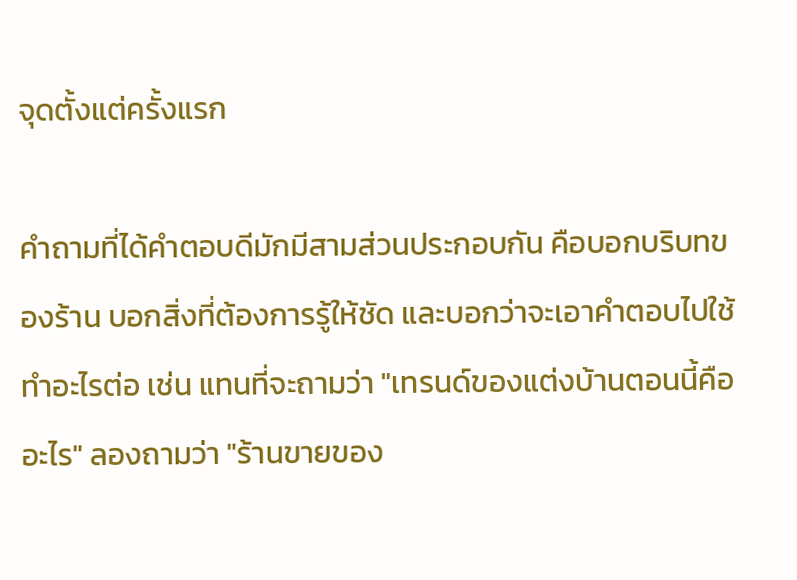จุดตั้งแต่ครั้งแรก

คำถามที่ได้คำตอบดีมักมีสามส่วนประกอบกัน คือบอกบริบทของร้าน บอกสิ่งที่ต้องการรู้ให้ชัด และบอกว่าจะเอาคำตอบไปใช้ทำอะไรต่อ เช่น แทนที่จะถามว่า "เทรนด์ของแต่งบ้านตอนนี้คืออะไร" ลองถามว่า "ร้านขายของ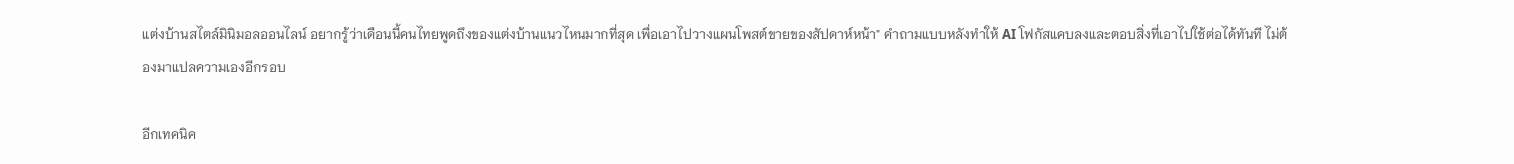แต่งบ้านสไตล์มินิมอลออนไลน์ อยากรู้ว่าเดือนนี้คนไทยพูดถึงของแต่งบ้านแนวไหนมากที่สุด เพื่อเอาไปวางแผนโพสต์ขายของสัปดาห์หน้า" คำถามแบบหลังทำให้ AI โฟกัสแคบลงและตอบสิ่งที่เอาไปใช้ต่อได้ทันที ไม่ต้องมาแปลความเองอีกรอบ

อีกเทคนิค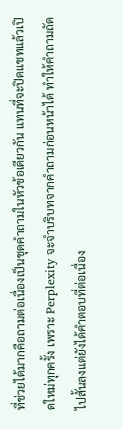ที่ช่วยได้มากคือถามต่อเนื่องเป็นชุดคำถามในหัวข้อเดียวกัน แทนที่จะปิดแชทแล้วเปิดใหม่ทุกครั้ง เพราะ Perplexity จะจำบริบทจากคำถามก่อนหน้าได้ ทำให้คำถามถัดไปสั้นลงแต่ยังได้คำตอบที่ต่อเนื่อง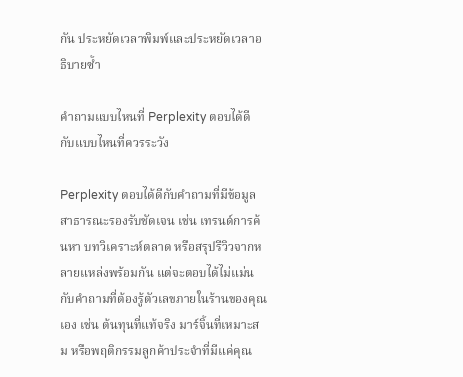กัน ประหยัดเวลาพิมพ์และประหยัดเวลาอธิบายซ้ำ

คำถามแบบไหนที่ Perplexity ตอบได้ดี กับแบบไหนที่ควรระวัง

Perplexity ตอบได้ดีกับคำถามที่มีข้อมูลสาธารณะรองรับชัดเจน เช่น เทรนด์การค้นหา บทวิเคราะห์ตลาด หรือสรุปรีวิวจากหลายแหล่งพร้อมกัน แต่จะตอบได้ไม่แม่นกับคำถามที่ต้องรู้ตัวเลขภายในร้านของคุณเอง เช่น ต้นทุนที่แท้จริง มาร์จิ้นที่เหมาะสม หรือพฤติกรรมลูกค้าประจำที่มีแค่คุณ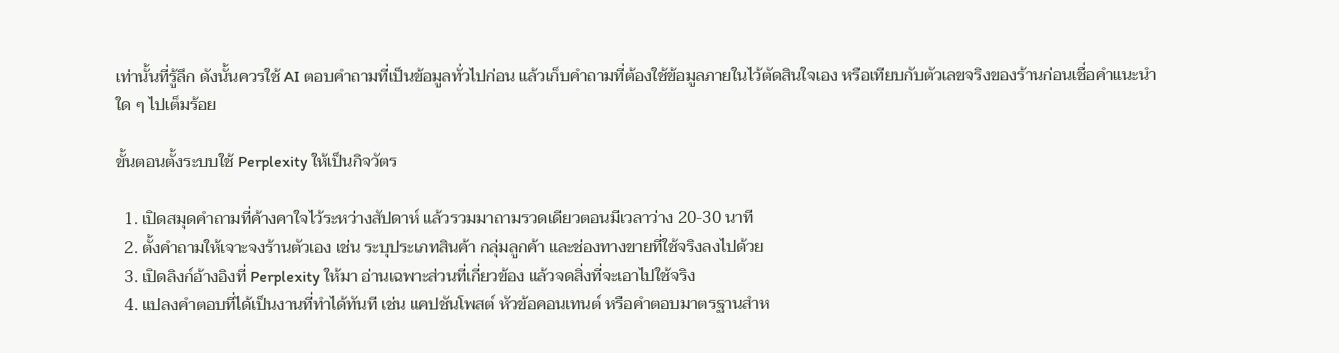เท่านั้นที่รู้ลึก ดังนั้นควรใช้ AI ตอบคำถามที่เป็นข้อมูลทั่วไปก่อน แล้วเก็บคำถามที่ต้องใช้ข้อมูลภายในไว้ตัดสินใจเอง หรือเทียบกับตัวเลขจริงของร้านก่อนเชื่อคำแนะนำใด ๆ ไปเต็มร้อย

ขั้นตอนตั้งระบบใช้ Perplexity ให้เป็นกิจวัตร

  1. เปิดสมุดคำถามที่ค้างคาใจไว้ระหว่างสัปดาห์ แล้วรวมมาถามรวดเดียวตอนมีเวลาว่าง 20-30 นาที
  2. ตั้งคำถามให้เจาะจงร้านตัวเอง เช่น ระบุประเภทสินค้า กลุ่มลูกค้า และช่องทางขายที่ใช้จริงลงไปด้วย
  3. เปิดลิงก์อ้างอิงที่ Perplexity ให้มา อ่านเฉพาะส่วนที่เกี่ยวข้อง แล้วจดสิ่งที่จะเอาไปใช้จริง
  4. แปลงคำตอบที่ได้เป็นงานที่ทำได้ทันที เช่น แคปชันโพสต์ หัวข้อคอนเทนต์ หรือคำตอบมาตรฐานสำห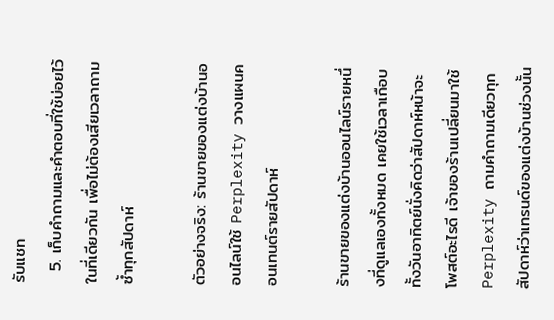รับแชท
  5. เก็บคำถามและคำตอบที่ใช้บ่อยไว้ในที่เดียวกัน เพื่อไม่ต้องเสียเวลาถามซ้ำทุกสัปดาห์

ตัวอย่างจริง: ร้านขายของแต่งบ้านออนไลน์ใช้ Perplexity วางแผนคอนเทนต์รายสัปดาห์

ร้านขายของแต่งบ้านออนไลน์รายหนึ่งที่ดูแลเองทั้งหมด เคยใช้เวลาเกือบทั้งวันอาทิตย์นั่งคิดว่าสัปดาห์หน้าจะโพสต์อะไรดี เจ้าของร้านเปลี่ยนมาใช้ Perplexity ถามคำถามเดียวทุกสัปดาห์ว่าเทรนด์ของแต่งบ้านช่วงนั้น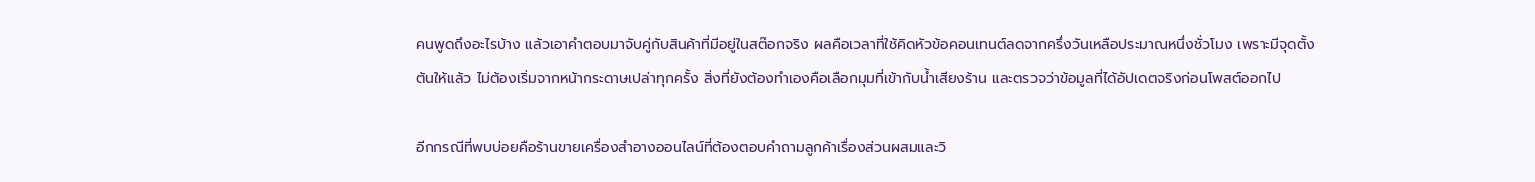คนพูดถึงอะไรบ้าง แล้วเอาคำตอบมาจับคู่กับสินค้าที่มีอยู่ในสต๊อกจริง ผลคือเวลาที่ใช้คิดหัวข้อคอนเทนต์ลดจากครึ่งวันเหลือประมาณหนึ่งชั่วโมง เพราะมีจุดตั้งต้นให้แล้ว ไม่ต้องเริ่มจากหน้ากระดาษเปล่าทุกครั้ง สิ่งที่ยังต้องทำเองคือเลือกมุมที่เข้ากับน้ำเสียงร้าน และตรวจว่าข้อมูลที่ได้อัปเดตจริงก่อนโพสต์ออกไป

อีกกรณีที่พบบ่อยคือร้านขายเครื่องสำอางออนไลน์ที่ต้องตอบคำถามลูกค้าเรื่องส่วนผสมและวิ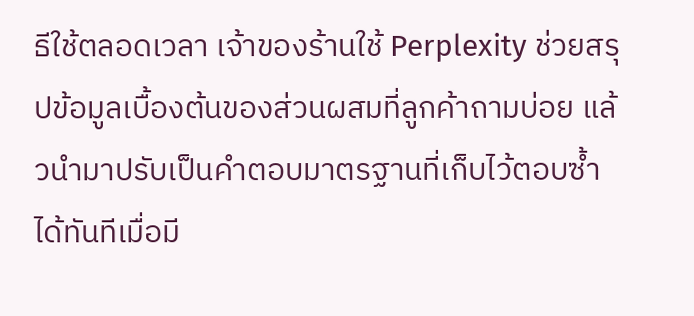ธีใช้ตลอดเวลา เจ้าของร้านใช้ Perplexity ช่วยสรุปข้อมูลเบื้องต้นของส่วนผสมที่ลูกค้าถามบ่อย แล้วนำมาปรับเป็นคำตอบมาตรฐานที่เก็บไว้ตอบซ้ำได้ทันทีเมื่อมี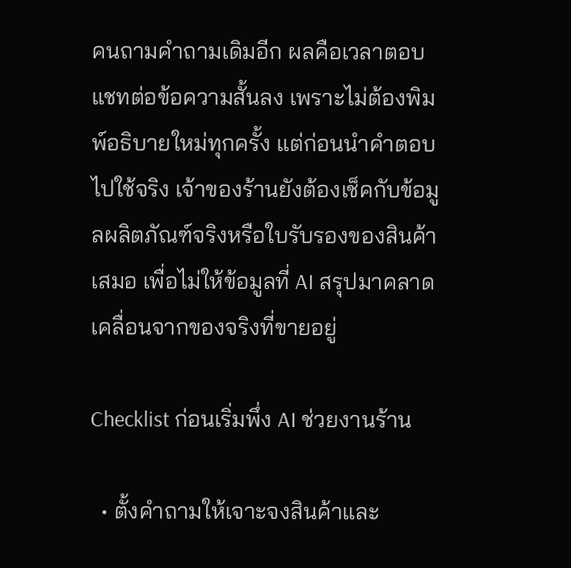คนถามคำถามเดิมอีก ผลคือเวลาตอบแชทต่อข้อความสั้นลง เพราะไม่ต้องพิมพ์อธิบายใหม่ทุกครั้ง แต่ก่อนนำคำตอบไปใช้จริง เจ้าของร้านยังต้องเช็คกับข้อมูลผลิตภัณฑ์จริงหรือใบรับรองของสินค้าเสมอ เพื่อไม่ให้ข้อมูลที่ AI สรุปมาคลาดเคลื่อนจากของจริงที่ขายอยู่

Checklist ก่อนเริ่มพึ่ง AI ช่วยงานร้าน

  • ตั้งคำถามให้เจาะจงสินค้าและ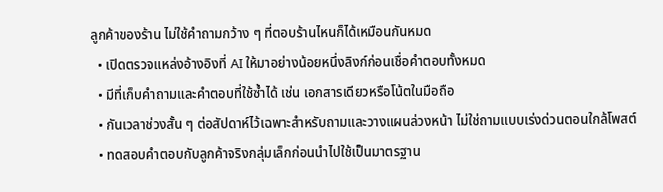ลูกค้าของร้าน ไม่ใช้คำถามกว้าง ๆ ที่ตอบร้านไหนก็ได้เหมือนกันหมด
  • เปิดตรวจแหล่งอ้างอิงที่ AI ให้มาอย่างน้อยหนึ่งลิงก์ก่อนเชื่อคำตอบทั้งหมด
  • มีที่เก็บคำถามและคำตอบที่ใช้ซ้ำได้ เช่น เอกสารเดียวหรือโน้ตในมือถือ
  • กันเวลาช่วงสั้น ๆ ต่อสัปดาห์ไว้เฉพาะสำหรับถามและวางแผนล่วงหน้า ไม่ใช่ถามแบบเร่งด่วนตอนใกล้โพสต์
  • ทดสอบคำตอบกับลูกค้าจริงกลุ่มเล็กก่อนนำไปใช้เป็นมาตรฐาน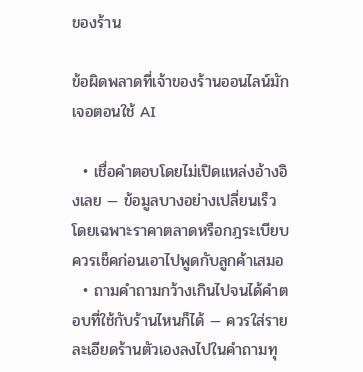ของร้าน

ข้อผิดพลาดที่เจ้าของร้านออนไลน์มักเจอตอนใช้ AI

  • เชื่อคำตอบโดยไม่เปิดแหล่งอ้างอิงเลย — ข้อมูลบางอย่างเปลี่ยนเร็ว โดยเฉพาะราคาตลาดหรือกฎระเบียบ ควรเช็คก่อนเอาไปพูดกับลูกค้าเสมอ
  • ถามคำถามกว้างเกินไปจนได้คำตอบที่ใช้กับร้านไหนก็ได้ — ควรใส่รายละเอียดร้านตัวเองลงไปในคำถามทุ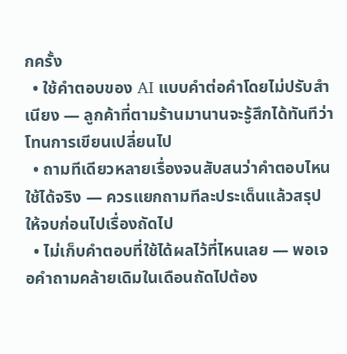กครั้ง
  • ใช้คำตอบของ AI แบบคำต่อคำโดยไม่ปรับสำเนียง — ลูกค้าที่ตามร้านมานานจะรู้สึกได้ทันทีว่าโทนการเขียนเปลี่ยนไป
  • ถามทีเดียวหลายเรื่องจนสับสนว่าคำตอบไหนใช้ได้จริง — ควรแยกถามทีละประเด็นแล้วสรุปให้จบก่อนไปเรื่องถัดไป
  • ไม่เก็บคำตอบที่ใช้ได้ผลไว้ที่ไหนเลย — พอเจอคำถามคล้ายเดิมในเดือนถัดไปต้อง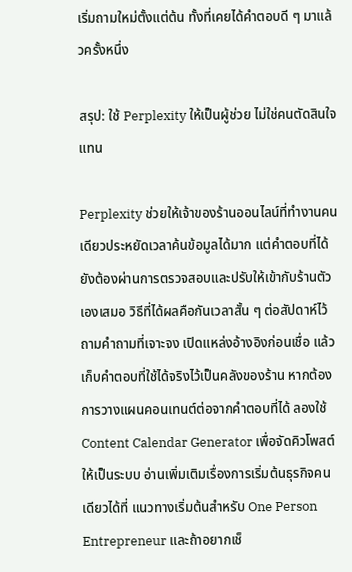เริ่มถามใหม่ตั้งแต่ต้น ทั้งที่เคยได้คำตอบดี ๆ มาแล้วครั้งหนึ่ง

สรุป: ใช้ Perplexity ให้เป็นผู้ช่วย ไม่ใช่คนตัดสินใจแทน

Perplexity ช่วยให้เจ้าของร้านออนไลน์ที่ทำงานคนเดียวประหยัดเวลาค้นข้อมูลได้มาก แต่คำตอบที่ได้ยังต้องผ่านการตรวจสอบและปรับให้เข้ากับร้านตัวเองเสมอ วิธีที่ได้ผลคือกันเวลาสั้น ๆ ต่อสัปดาห์ไว้ถามคำถามที่เจาะจง เปิดแหล่งอ้างอิงก่อนเชื่อ แล้วเก็บคำตอบที่ใช้ได้จริงไว้เป็นคลังของร้าน หากต้องการวางแผนคอนเทนต์ต่อจากคำตอบที่ได้ ลองใช้ Content Calendar Generator เพื่อจัดคิวโพสต์ให้เป็นระบบ อ่านเพิ่มเติมเรื่องการเริ่มต้นธุรกิจคนเดียวได้ที่ แนวทางเริ่มต้นสำหรับ One Person Entrepreneur และถ้าอยากเช็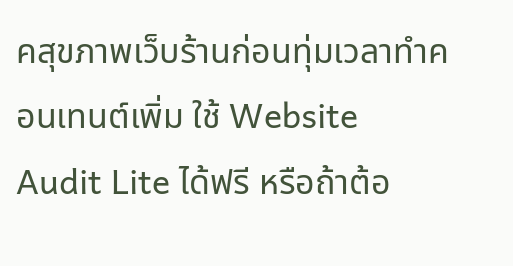คสุขภาพเว็บร้านก่อนทุ่มเวลาทำคอนเทนต์เพิ่ม ใช้ Website Audit Lite ได้ฟรี หรือถ้าต้อ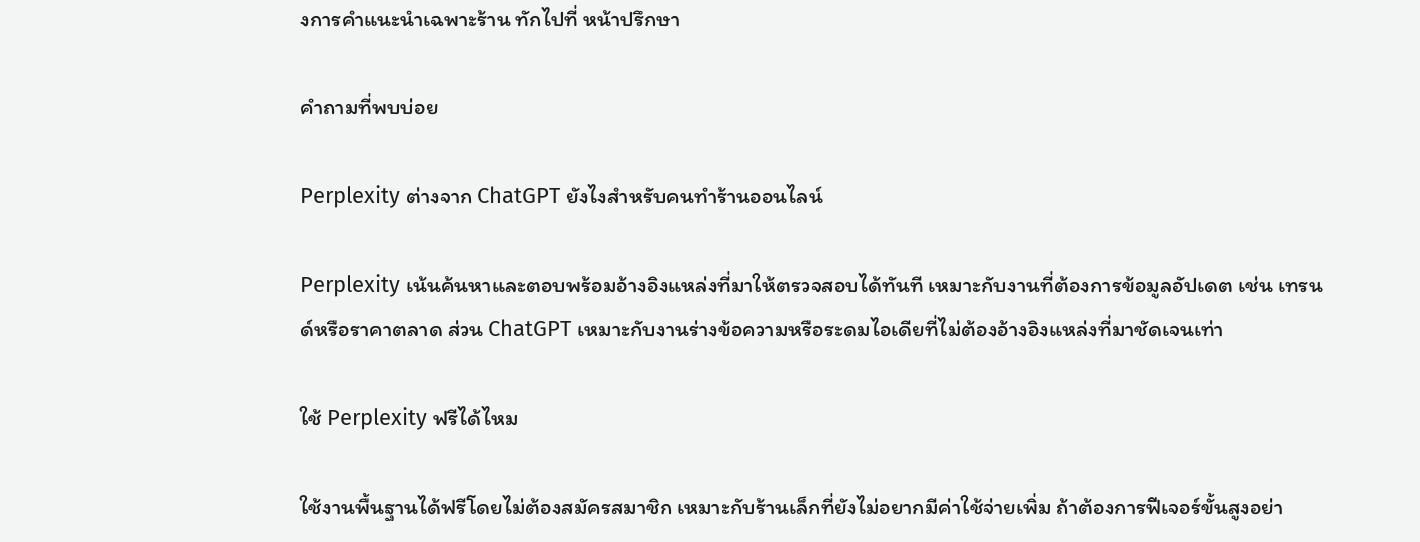งการคำแนะนำเฉพาะร้าน ทักไปที่ หน้าปรึกษา

คำถามที่พบบ่อย

Perplexity ต่างจาก ChatGPT ยังไงสำหรับคนทำร้านออนไลน์

Perplexity เน้นค้นหาและตอบพร้อมอ้างอิงแหล่งที่มาให้ตรวจสอบได้ทันที เหมาะกับงานที่ต้องการข้อมูลอัปเดต เช่น เทรนด์หรือราคาตลาด ส่วน ChatGPT เหมาะกับงานร่างข้อความหรือระดมไอเดียที่ไม่ต้องอ้างอิงแหล่งที่มาชัดเจนเท่า

ใช้ Perplexity ฟรีได้ไหม

ใช้งานพื้นฐานได้ฟรีโดยไม่ต้องสมัครสมาชิก เหมาะกับร้านเล็กที่ยังไม่อยากมีค่าใช้จ่ายเพิ่ม ถ้าต้องการฟีเจอร์ขั้นสูงอย่า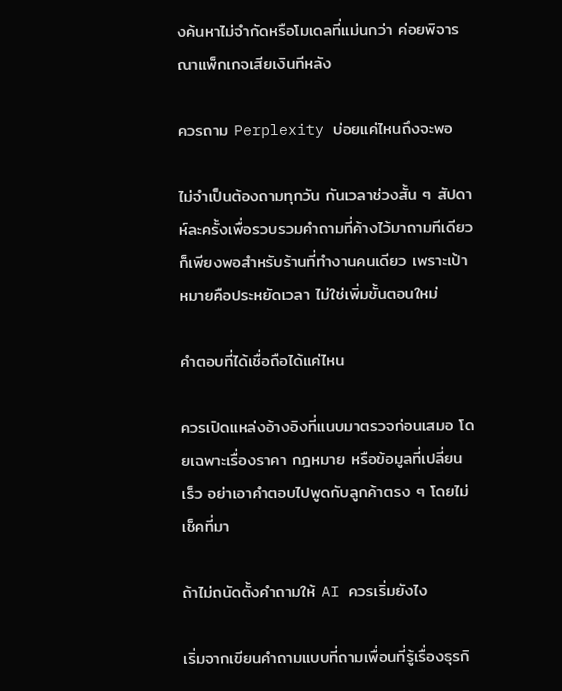งค้นหาไม่จำกัดหรือโมเดลที่แม่นกว่า ค่อยพิจารณาแพ็กเกจเสียเงินทีหลัง

ควรถาม Perplexity บ่อยแค่ไหนถึงจะพอ

ไม่จำเป็นต้องถามทุกวัน กันเวลาช่วงสั้น ๆ สัปดาห์ละครั้งเพื่อรวบรวมคำถามที่ค้างไว้มาถามทีเดียวก็เพียงพอสำหรับร้านที่ทำงานคนเดียว เพราะเป้าหมายคือประหยัดเวลา ไม่ใช่เพิ่มขั้นตอนใหม่

คำตอบที่ได้เชื่อถือได้แค่ไหน

ควรเปิดแหล่งอ้างอิงที่แนบมาตรวจก่อนเสมอ โดยเฉพาะเรื่องราคา กฎหมาย หรือข้อมูลที่เปลี่ยนเร็ว อย่าเอาคำตอบไปพูดกับลูกค้าตรง ๆ โดยไม่เช็คที่มา

ถ้าไม่ถนัดตั้งคำถามให้ AI ควรเริ่มยังไง

เริ่มจากเขียนคำถามแบบที่ถามเพื่อนที่รู้เรื่องธุรกิ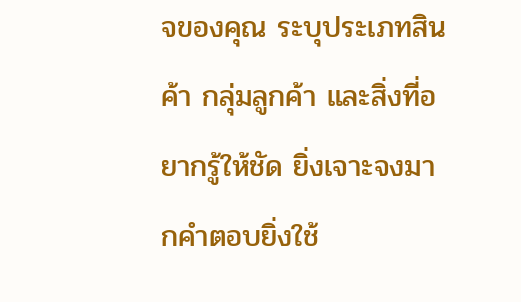จของคุณ ระบุประเภทสินค้า กลุ่มลูกค้า และสิ่งที่อยากรู้ให้ชัด ยิ่งเจาะจงมากคำตอบยิ่งใช้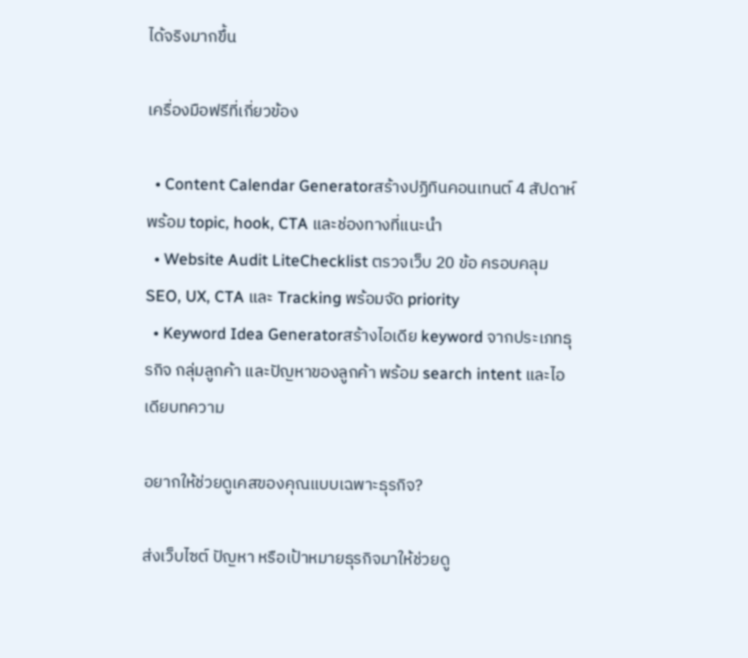ได้จริงมากขึ้น

เครื่องมือฟรีที่เกี่ยวข้อง

  • Content Calendar Generatorสร้างปฏิทินคอนเทนต์ 4 สัปดาห์ พร้อม topic, hook, CTA และช่องทางที่แนะนำ
  • Website Audit LiteChecklist ตรวจเว็บ 20 ข้อ ครอบคลุม SEO, UX, CTA และ Tracking พร้อมจัด priority
  • Keyword Idea Generatorสร้างไอเดีย keyword จากประเภทธุรกิจ กลุ่มลูกค้า และปัญหาของลูกค้า พร้อม search intent และไอเดียบทความ

อยากให้ช่วยดูเคสของคุณแบบเฉพาะธุรกิจ?

ส่งเว็บไซต์ ปัญหา หรือเป้าหมายธุรกิจมาให้ช่วยดู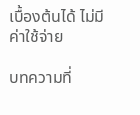เบื้องต้นได้ ไม่มีค่าใช้จ่าย

บทความที่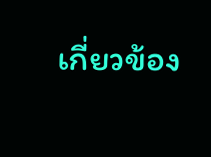เกี่ยวข้อง